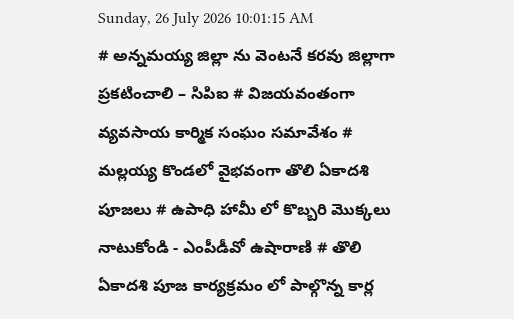Sunday, 26 July 2026 10:01:15 AM
# అన్నమయ్య జిల్లా ను వెంటనే కరవు జిల్లాగా ప్రకటించాలి – సిపిఐ # విజయవంతంగా వ్యవసాయ కార్మిక సంఘం సమావేశం # మల్లయ్య కొండలో వైభవంగా తొలి ఏకాదశి పూజలు # ఉపాధి హామీ లో కొబ్బరి మొక్కలు నాటుకోండి - ఎంపీడీవో ఉషారాణి # తొలి ఏకాదశి పూజ కార్యక్రమం లో పాల్గొన్న కార్ల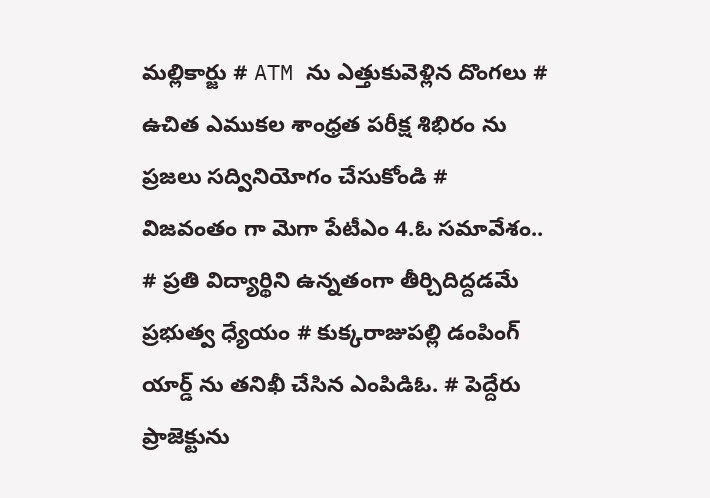మల్లికార్జు # ATM ను ఎత్తుకువెళ్లిన దొంగలు # ఉచిత ఎముకల శాంధ్రత పరీక్ష శిభిరం ను ప్రజలు సద్వినియోగం చేసుకోండి # విజవంతం గా మెగా పేటీఎం 4.ఓ సమావేశం.. # ప్రతి విద్యార్థిని ఉన్నతంగా తీర్చిదిద్దడమే ప్రభుత్వ ధ్యేయం # కుక్కరాజుపల్లి డంపింగ్ యార్డ్ ను తనిఖీ చేసిన ఎంపిడిఓ. # పెద్దేరు ప్రాజెక్టును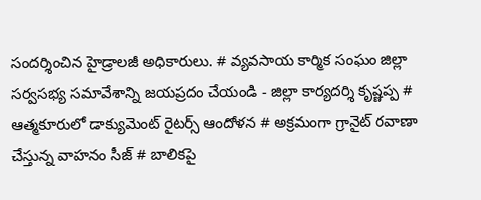సందర్శించిన హైడ్రాలజీ అధికారులు. # వ్యవసాయ కార్మిక సంఘం జిల్లా సర్వసభ్య సమావేశాన్ని జయప్రదం చేయండి - జిల్లా కార్యదర్శి కృష్ణప్ప # ఆత్మకూరులో డాక్యుమెంట్ రైటర్స్ ఆందోళన # అక్రమంగా గ్రానైట్ రవాణా చేస్తున్న వాహనం సీజ్ # బాలికపై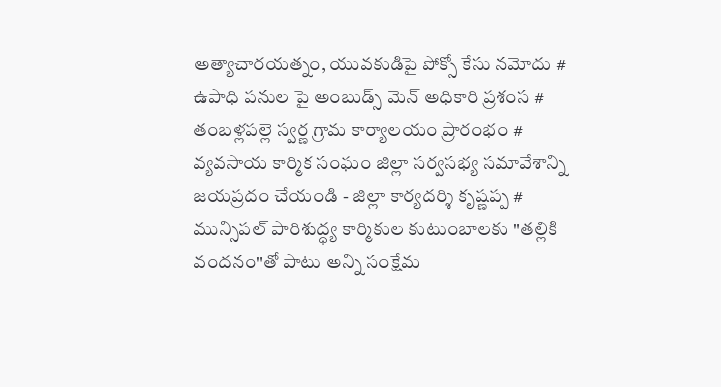అత్యాచారయత్నం, యువకుడిపై పోక్సో కేసు నమోదు # ఉపాధి పనుల పై అంబుడ్స్ మెన్ అధికారి ప్రశంస # తంబళ్లపల్లె స్వర్ణ గ్రామ కార్యాలయం ప్రారంభం # వ్యవసాయ కార్మిక సంఘం జిల్లా సర్వసభ్య సమావేశాన్ని జయప్రదం చేయండి - జిల్లా కార్యదర్శి కృష్ణప్ప # మున్సిపల్ పారిశుద్ధ్య కార్మికుల కుటుంబాలకు "తల్లికి వందనం"తో పాటు అన్ని సంక్షేమ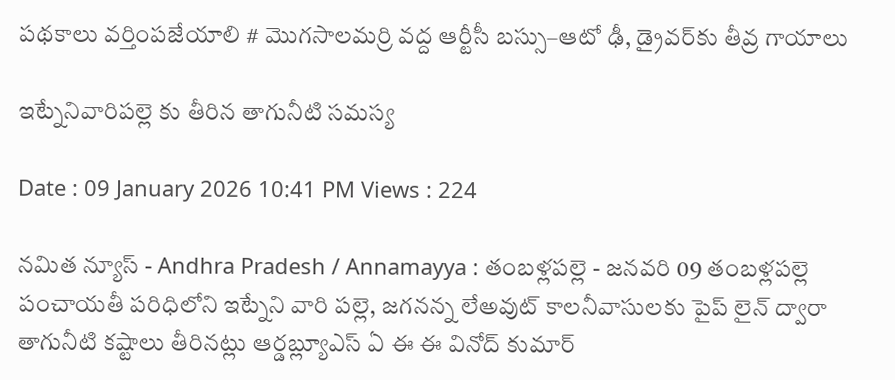పథకాలు వర్తింపజేయాలి # మొగసాలమర్రి వద్ద ఆర్టీసీ బస్సు–ఆటో ఢీ, డ్రైవర్‌కు తీవ్ర గాయాలు

ఇట్నేనివారిపల్లె కు తీరిన తాగునీటి సమస్య

Date : 09 January 2026 10:41 PM Views : 224

నమిత న్యూస్ - Andhra Pradesh / Annamayya : తంబళ్లపల్లె - జనవరి 09 తంబళ్లపల్లె పంచాయతీ పరిధిలోని ఇట్నేని వారి పల్లె, జగనన్న లేఅవుట్ కాలనీవాసులకు పైప్ లైన్ ద్వారా తాగునీటి కష్టాలు తీరినట్లు ఆర్డబ్ల్యూఎస్ ఏ ఈ ఈ వినోద్ కుమార్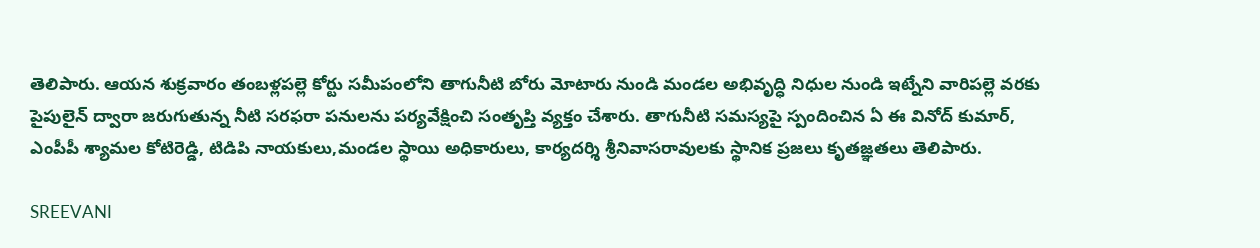తెలిపారు. ఆయన శుక్రవారం తంబళ్లపల్లె కోర్టు సమీపంలోని తాగునీటి బోరు మోటారు నుండి మండల అభివృద్ధి నిధుల నుండి ఇట్నేని వారిపల్లె వరకు పైపులైన్ ద్వారా జరుగుతున్న నీటి సరఫరా పనులను పర్యవేక్షించి సంతృప్తి వ్యక్తం చేశారు. తాగునీటి సమస్యపై స్పందించిన ఏ ఈ వినోద్ కుమార్, ఎంపీపీ శ్యామల కోటిరెడ్డి, టిడిపి నాయకులు,మండల స్థాయి అధికారులు, కార్యదర్శి శ్రీనివాసరావులకు స్థానిక ప్రజలు కృతజ్ఞతలు తెలిపారు.

SREEVANI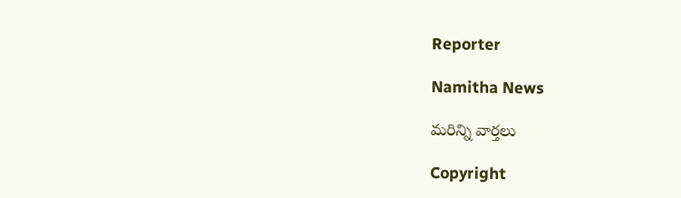Reporter

Namitha News

మరిన్ని వార్తలు

Copyright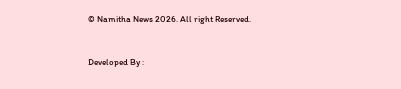© Namitha News 2026. All right Reserved.



Developed By :